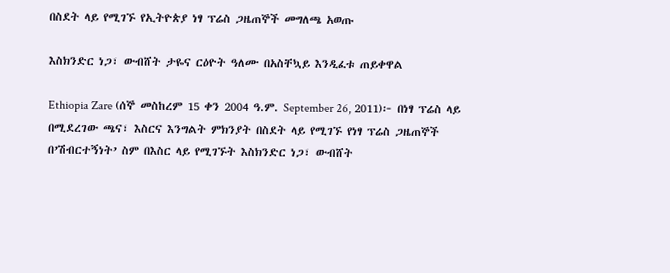በስደት ላይ የሚገኙ የኢትዮጵያ ነፃ ፕሬስ ጋዜጠኞች መግለጫ አወጡ

እስክንድር ነጋ፣ ውብሸት ታዬና ርዕዮት ዓለሙ በአስቸኳይ እንዲፈቱ ጠይቀዋል

Ethiopia Zare (ሰኞ መስከረም 15 ቀን 2004 ዓ.ም. September 26, 2011)፦ በነፃ ፕሬስ ላይ በሚደረገው ጫና፣ እስርና እንግልት ምክንያት በስደት ላይ የሚገኙ የነፃ ፕሬስ ጋዜጠኞች በ’ሽብርተኝነት’ ስም በእስር ላይ የሚገኙት እስክንድር ነጋ፣ ውብሸት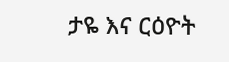ታዬ እና ርዕዮት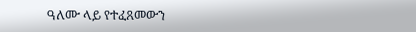ዓለሙ ላይ የተፈጸመውን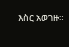እስር አወገዙ።